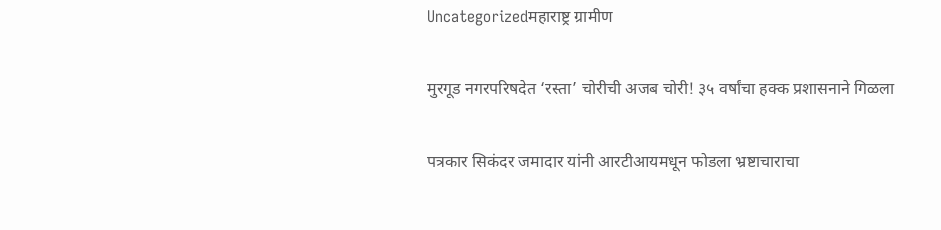Uncategorizedमहाराष्ट्र ग्रामीण

मुरगूड नगरपरिषदेत ‘रस्ता’ चोरीची अजब चोरी! ३५ वर्षांचा हक्क प्रशासनाने गिळला

पत्रकार सिकंदर जमादार यांनी आरटीआयमधून फोडला भ्रष्टाचाराचा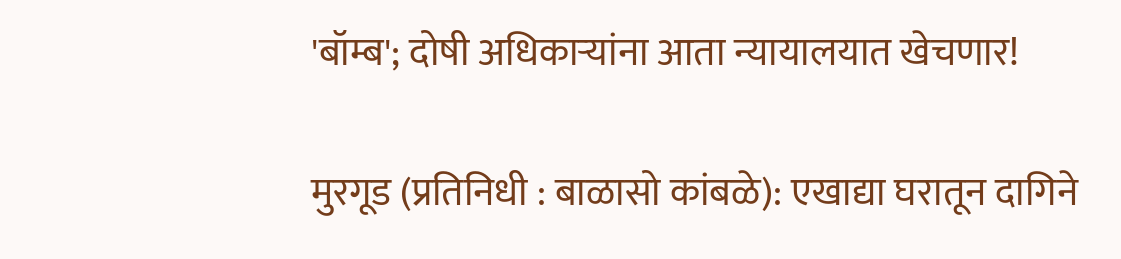'बॉम्ब'; दोषी अधिकाऱ्यांना आता न्यायालयात खेचणार!

मुरगूड (प्रतिनिधी : बाळासो कांबळे): एखाद्या घरातून दागिने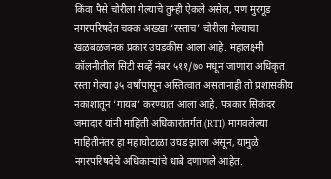किंवा पैसे चोरीला गेल्याचे तुम्ही ऐकले असेल, पण मुरगूड नगरपरिषदेत चक्क अख्खा ‘रस्ताच’ चोरीला गेल्याचा खळबळजनक प्रकार उघडकीस आला आहे. महालक्ष्मी कॉलनीतील सिटी सर्व्हे नंबर ५११/७० मधून जाणारा अधिकृत रस्ता गेल्या ३५ वर्षांपासून अस्तित्वात असतानाही तो प्रशासकीय नकाशातून ‘गायब’ करण्यात आला आहे. पत्रकार सिकंदर जमादार यांनी माहिती अधिकारांतर्गत (RTI) मागवलेल्या माहितीनंतर हा महाघोटाळा उघड झाला असून, यामुळे नगरपरिषदेचे अधिकाऱ्यांचे धाबे दणाणले आहेत.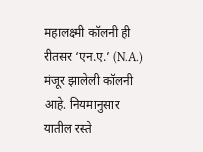महालक्ष्मी कॉलनी ही रीतसर ‘एन.ए.’ (N.A.) मंजूर झालेली कॉलनी आहे. नियमानुसार यातील रस्ते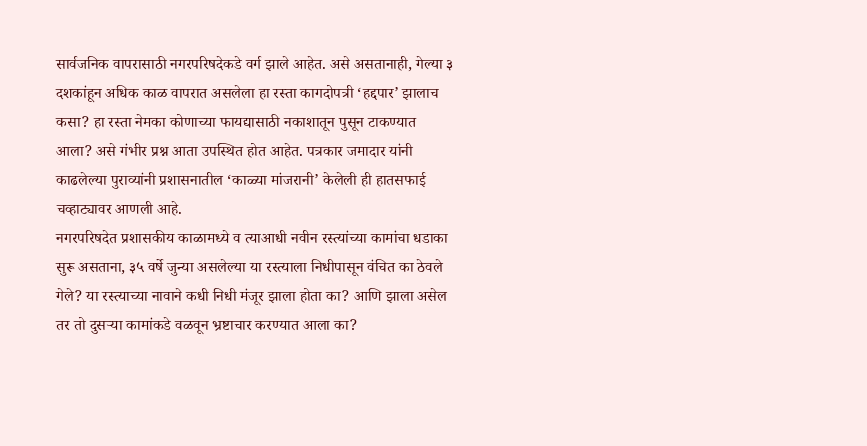सार्वजनिक वापरासाठी नगरपरिषदेकडे वर्ग झाले आहेत. असे असतानाही, गेल्या ३ दशकांहून अधिक काळ वापरात असलेला हा रस्ता कागदोपत्री ‘हद्दपार’ झालाच कसा? हा रस्ता नेमका कोणाच्या फायद्यासाठी नकाशातून पुसून टाकण्यात आला? असे गंभीर प्रश्न आता उपस्थित होत आहेत. पत्रकार जमादार यांनी काढलेल्या पुराव्यांनी प्रशासनातील ‘काळ्या मांजरानी’ केलेली ही हातसफाई चव्हाट्यावर आणली आहे.
नगरपरिषदेत प्रशासकीय काळामध्ये व त्याआधी नवीन रस्त्यांच्या कामांचा धडाका सुरू असताना, ३५ वर्षे जुन्या असलेल्या या रस्त्याला निधीपासून वंचित का ठेवले गेले? या रस्त्याच्या नावाने कधी निधी मंजूर झाला होता का? आणि झाला असेल तर तो दुसऱ्या कामांकडे वळवून भ्रष्टाचार करण्यात आला का?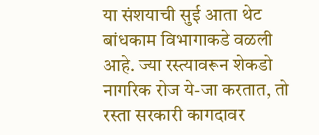या संशयाची सुई आता थेट बांधकाम विभागाकडे वळली आहे. ज्या रस्त्यावरून शेकडो नागरिक रोज ये-जा करतात, तो रस्ता सरकारी कागदावर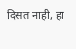दिसत नाही, हा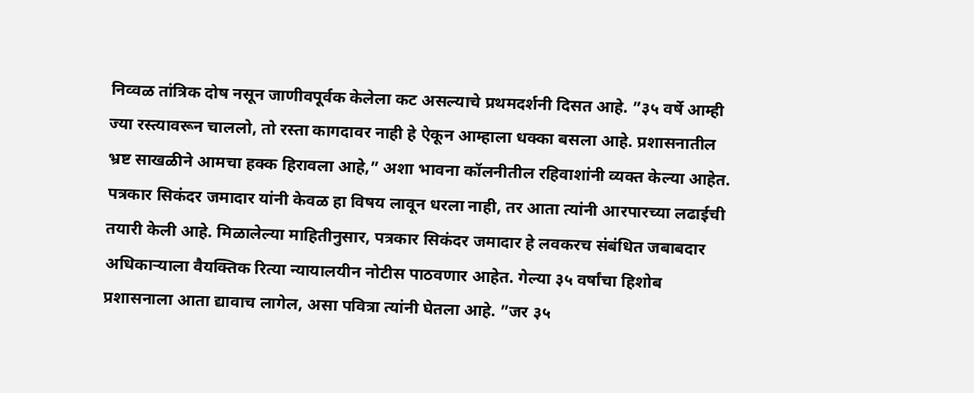निव्वळ तांत्रिक दोष नसून जाणीवपूर्वक केलेला कट असल्याचे प्रथमदर्शनी दिसत आहे. ”३५ वर्षे आम्ही ज्या रस्त्यावरून चाललो, तो रस्ता कागदावर नाही हे ऐकून आम्हाला धक्का बसला आहे. प्रशासनातील भ्रष्ट साखळीने आमचा हक्क हिरावला आहे,” अशा भावना कॉलनीतील रहिवाशांनी व्यक्त केल्या आहेत.
पत्रकार सिकंदर जमादार यांनी केवळ हा विषय लावून धरला नाही, तर आता त्यांनी आरपारच्या लढाईची तयारी केली आहे. मिळालेल्या माहितीनुसार, पत्रकार सिकंदर जमादार हे लवकरच संबंधित जबाबदार अधिकाऱ्याला वैयक्तिक रित्या न्यायालयीन नोटीस पाठवणार आहेत. गेल्या ३५ वर्षांचा हिशोब प्रशासनाला आता द्यावाच लागेल, असा पवित्रा त्यांनी घेतला आहे. ”जर ३५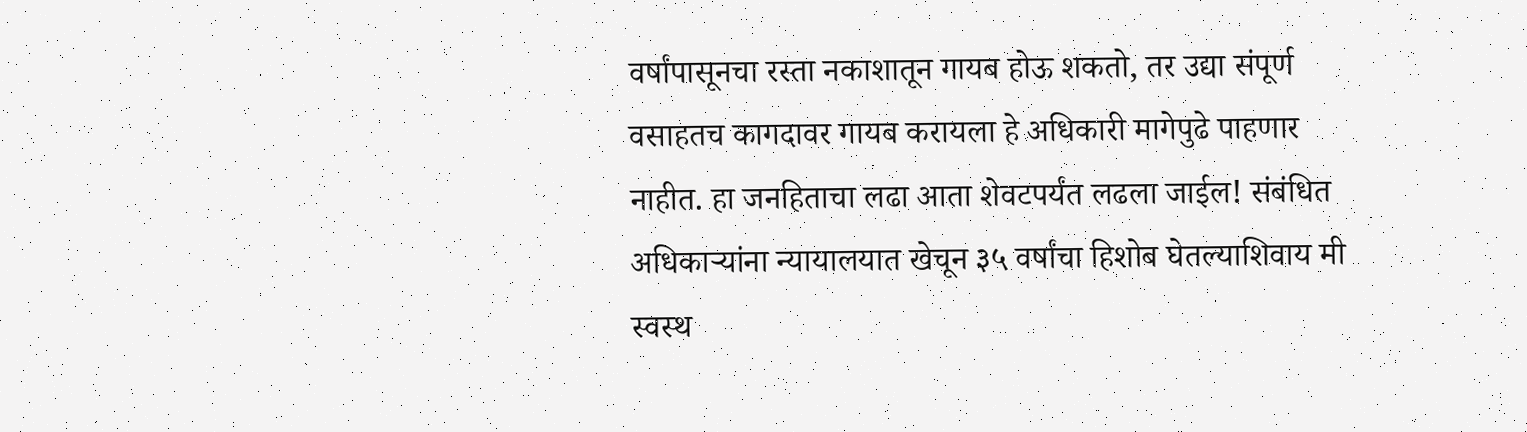वर्षांपासूनचा रस्ता नकाशातून गायब होऊ शकतो, तर उद्या संपूर्ण वसाहतच कागदावर गायब करायला हे अधिकारी मागेपुढे पाहणार नाहीत. हा जनहिताचा लढा आता शेवटपर्यंत लढला जाईल! संबंधित अधिकाऱ्यांना न्यायालयात खेचून ३५ वर्षांचा हिशोब घेतल्याशिवाय मी स्वस्थ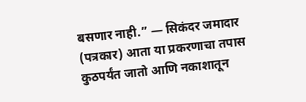बसणार नाही.” — सिकंदर जमादार (पत्रकार) आता या प्रकरणाचा तपास कुठपर्यंत जातो आणि नकाशातून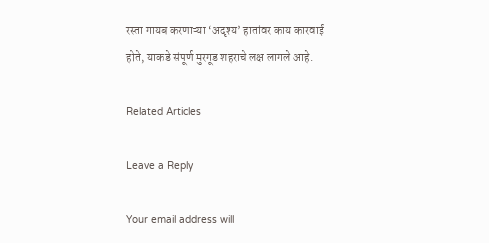रस्ता गायब करणाऱ्या ‘अदृश्य’ हातांवर काय कारवाई होते, याकडे संपूर्ण मुरगूड शहराचे लक्ष लागले आहे.

Related Articles

Leave a Reply

Your email address will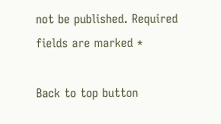not be published. Required fields are marked *

Back to top button